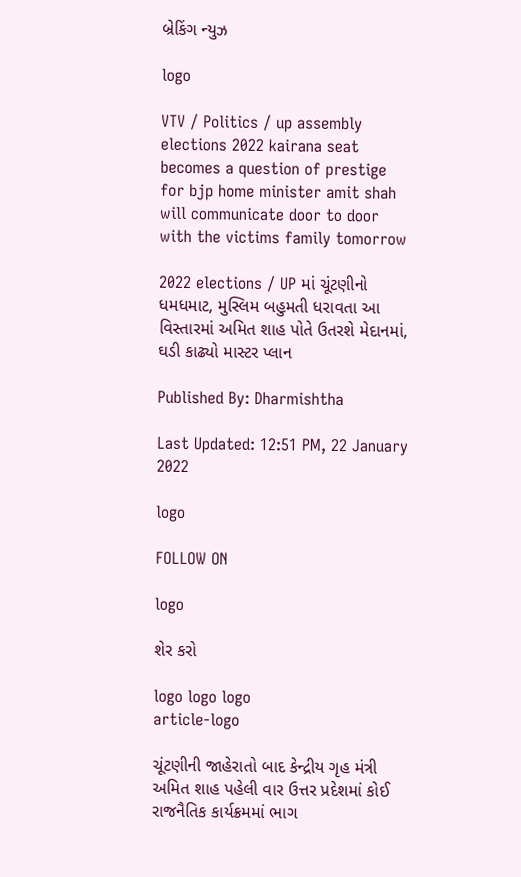બ્રેકિંગ ન્યુઝ

logo

VTV / Politics / up assembly elections 2022 kairana seat becomes a question of prestige for bjp home minister amit shah will communicate door to door with the victims family tomorrow

2022 elections / UP માં ચૂંટણીનો ધમધમાટ, મુસ્લિમ બહુમતી ધરાવતા આ વિસ્તારમાં અમિત શાહ પોતે ઉતરશે મેદાનમાં, ઘડી કાઢ્યો માસ્ટર પ્લાન

Published By: Dharmishtha

Last Updated: 12:51 PM, 22 January 2022

logo

FOLLOW ON

logo

શેર કરો

logo logo logo
article-logo

ચૂંટણીની જાહેરાતો બાદ કેન્દ્રીય ગૃહ મંત્રી અમિત શાહ પહેલી વાર ઉત્તર પ્રદેશમાં કોઈ રાજનૈતિક કાર્યક્રમમાં ભાગ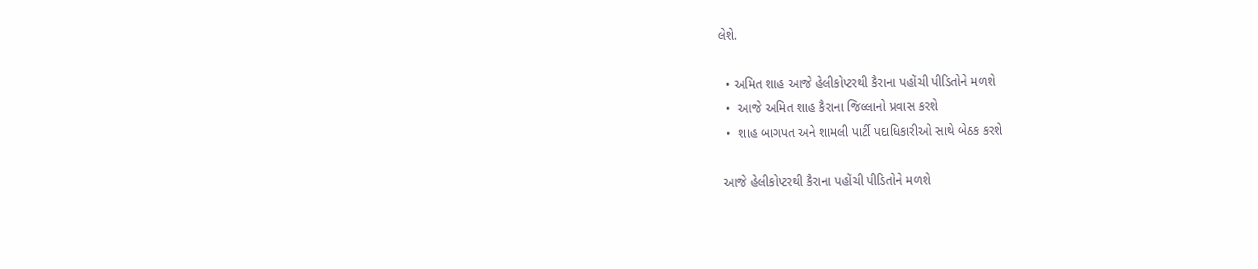લેશે.

  • અમિત શાહ આજે હેલીકોપ્ટરથી કૈરાના પહોંચી પીડિતોને મળશે
  •  આજે અમિત શાહ કૈરાના જિલ્લાનો પ્રવાસ કરશે
  •  શાહ બાગપત અને શામલી પાર્ટી પદાધિકારીઓ સાથે બેઠક કરશે

 આજે હેલીકોપ્ટરથી કૈરાના પહોંચી પીડિતોને મળશે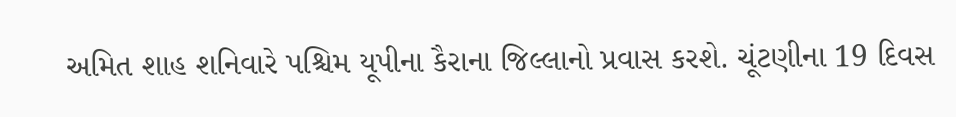અમિત શાહ શનિવારે પશ્ચિમ યૂપીના કૈરાના જિલ્લાનો પ્રવાસ કરશે. ચૂંટણીના 19 દિવસ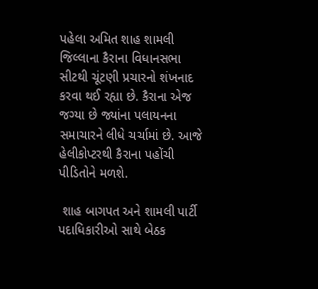પહેલા અમિત શાહ શામલી જિલ્લાના કૈરાના વિધાનસભા સીટથી ચૂંટણી પ્રચારનો શંખનાદ કરવા થઈ રહ્યા છે. કૈરાના એજ જગ્યા છે જ્યાંના પલાયનના સમાચારને લીધે ચર્ચામાં છે. આજે હેલીકોપ્ટરથી કૈરાના પહોંચી પીડિતોને મળશે.

 શાહ બાગપત અને શામલી પાર્ટી પદાધિકારીઓ સાથે બેઠક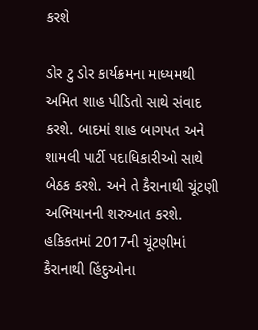કરશે

ડોર ટુ ડોર કાર્યક્રમના માધ્યમથી અમિત શાહ પીડિતો સાથે સંવાદ કરશે. બાદમાં શાહ બાગપત અને શામલી પાર્ટી પદાધિકારીઓ સાથે બેઠક કરશે. અને તે કૈરાનાથી ચૂંટણી અભિયાનની શરુઆત કરશે.  હકિકતમાં 2017ની ચૂંટણીમાં કૈરાનાથી હિંદુઓના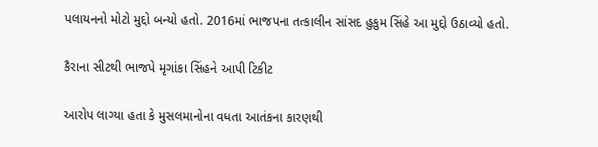પલાયનનો મોટો મુદ્દો બન્યો હતો. 2016માં ભાજપના તત્કાલીન સાંસદ હુકુમ સિંહે આ મુદ્દો ઉઠાવ્યો હતો.

કૈરાના સીટથી ભાજપે મૃગાંકા સિંહને આપી ટિકીટ

આરોપ લાગ્યા હતા કે મુસલમાનોના વધતા આતંકના કારણથી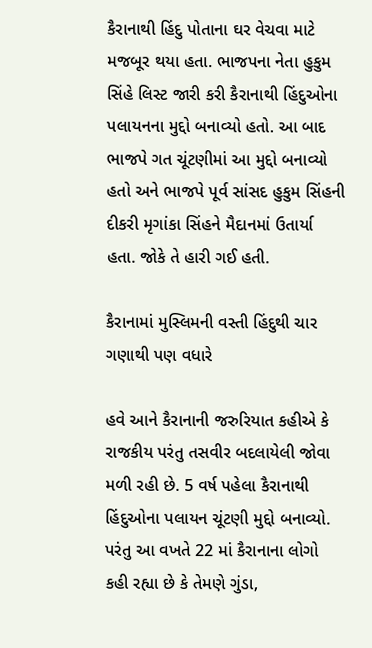કૈરાનાથી હિંદુ પોતાના ઘર વેચવા માટે મજબૂર થયા હતા. ભાજપના નેતા હુકુમ સિંહે લિસ્ટ જારી કરી કૈરાનાથી હિંદુઓના પલાયનના મુદ્દો બનાવ્યો હતો. આ બાદ ભાજપે ગત ચૂંટણીમાં આ મુદ્દો બનાવ્યો હતો અને ભાજપે પૂર્વ સાંસદ હુકુમ સિંહની દીકરી મૃગાંકા સિંહને મૈદાનમાં ઉતાર્યા હતા. જોકે તે હારી ગઈ હતી.

કૈરાનામાં મુસ્લિમની વસ્તી હિંદુથી ચાર ગણાથી પણ વધારે

હવે આને કૈરાનાની જરુરિયાત કહીએ કે રાજકીય પરંતુ તસવીર બદલાયેલી જોવા મળી રહી છે. 5 વર્ષ પહેલા કૈરાનાથી હિંદુઓના પલાયન ચૂંટણી મુદ્દો બનાવ્યો. પરંતુ આ વખતે 22 માં કૈરાનાના લોગો કહી રહ્યા છે કે તેમણે ગુંડા,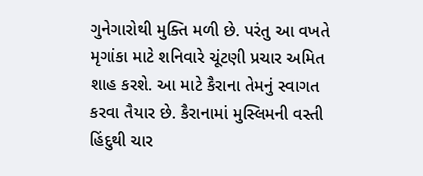ગુનેગારોથી મુક્તિ મળી છે. પરંતુ આ વખતે મૃગાંકા માટે શનિવારે ચૂંટણી પ્રચાર અમિત શાહ કરશે. આ માટે કૈરાના તેમનું સ્વાગત કરવા તૈયાર છે. કૈરાનામાં મુસ્લિમની વસ્તી હિંદુથી ચાર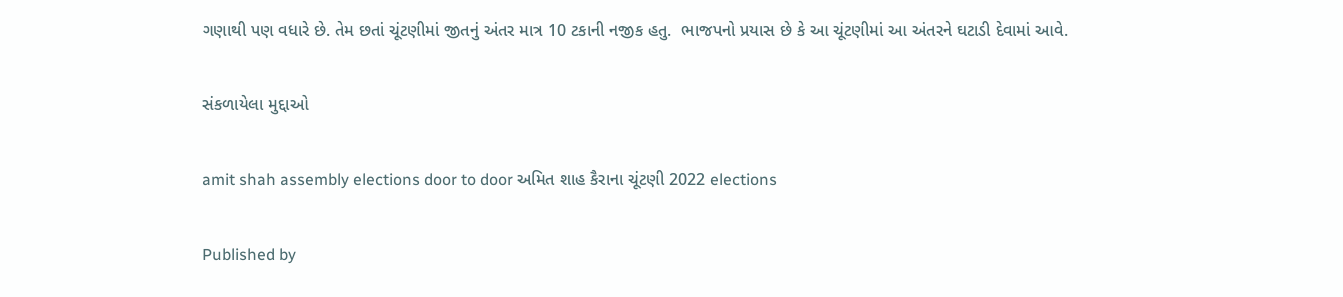ગણાથી પણ વધારે છે. તેમ છતાં ચૂંટણીમાં જીતનું અંતર માત્ર 10 ટકાની નજીક હતુ.  ભાજપનો પ્રયાસ છે કે આ ચૂંટણીમાં આ અંતરને ઘટાડી દેવામાં આવે.

સંકળાયેલા મુદ્દાઓ

amit shah assembly elections door to door અમિત શાહ કૈરાના ચૂંટણી 2022 elections

Published by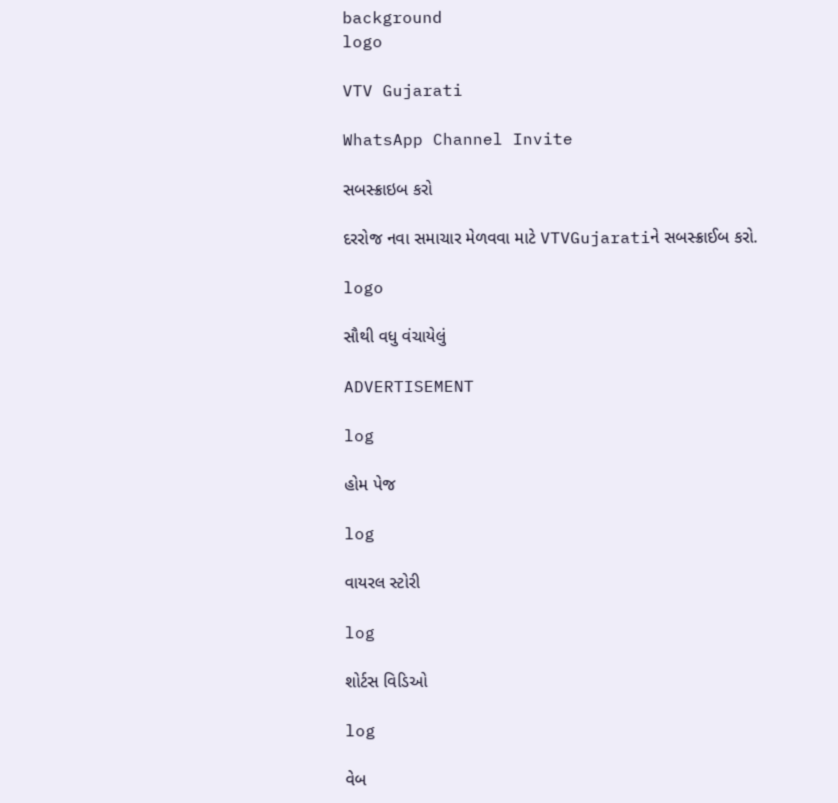background
logo

VTV Gujarati

WhatsApp Channel Invite

સબસ્ક્રાઇબ કરો

દરરોજ નવા સમાચાર મેળવવા માટે VTVGujaratiને સબસ્ક્રાઈબ કરો.

logo

સૌથી વધુ વંચાયેલું

ADVERTISEMENT

log

હોમ પેજ

log

વાયરલ સ્ટોરી

log

શોર્ટસ વિડિઓ

log

વેબ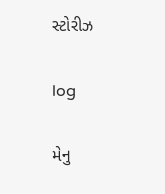સ્ટોરીઝ

log

મેનુ